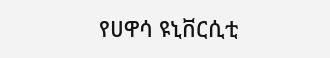የሀዋሳ ዩኒቨርሲቲ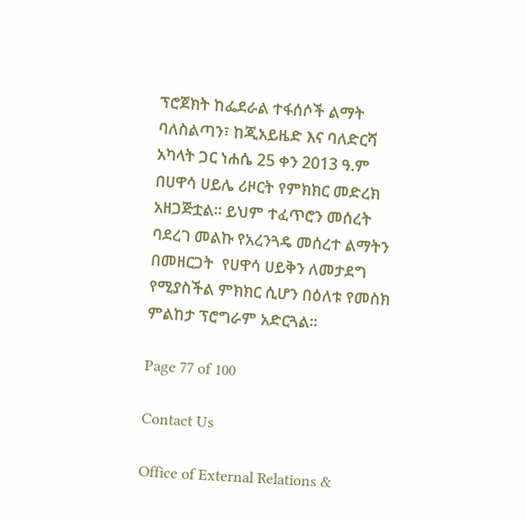ፕሮጀክት ከፌደራል ተፋሰሶች ልማት ባለስልጣን፣ ከጂአይዜድ እና ባለድርሻ አካላት ጋር ነሐሴ 25 ቀን 2013 ዓ.ም በሀዋሳ ሀይሌ ሪዞርት የምክክር መድረክ አዘጋጅቷል፡፡ ይህም ተፈጥሮን መሰረት ባደረገ መልኩ የአረንጓዴ መሰረተ ልማትን በመዘርጋት  የሀዋሳ ሀይቅን ለመታደግ የሚያስችል ምክክር ሲሆን በዕለቱ የመስክ ምልከታ ፕሮግራም አድርጓል፡፡

Page 77 of 100

Contact Us

Office of External Relations &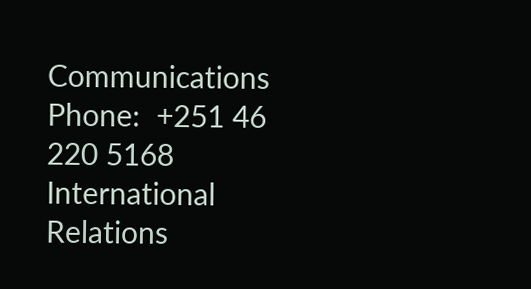Communications
Phone:  +251 46 220 5168
International Relations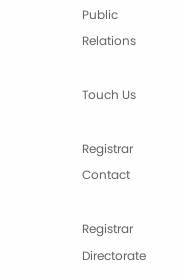Public Relations

Touch Us

Registrar Contact

Registrar Directorate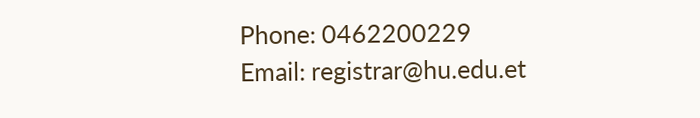Phone: 0462200229
Email: registrar@hu.edu.et